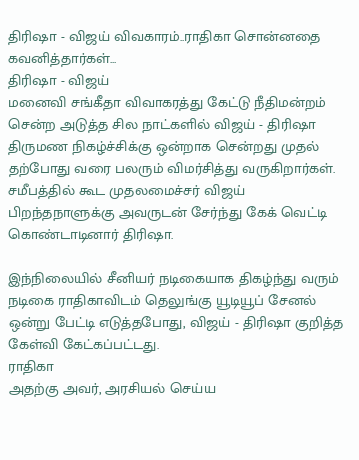திரிஷா - விஜய் விவகாரம்..ராதிகா சொன்னதை கவனித்தார்கள்...
திரிஷா - விஜய்
மனைவி சங்கீதா விவாகரத்து கேட்டு நீதிமன்றம் சென்ற அடுத்த சில நாட்களில் விஜய் - திரிஷா திருமண நிகழ்ச்சிக்கு ஒன்றாக சென்றது முதல் தற்போது வரை பலரும் விமர்சித்து வருகிறார்கள். சமீபத்தில் கூட முதலமைச்சர் விஜய் பிறந்தநாளுக்கு அவருடன் சேர்ந்து கேக் வெட்டி கொண்டாடினார் திரிஷா.

இந்நிலையில் சீனியர் நடிகையாக திகழ்ந்து வரும் நடிகை ராதிகாவிடம் தெலுங்கு யூடியூப் சேனல் ஒன்று பேட்டி எடுத்தபோது, விஜய் - திரிஷா குறித்த கேள்வி கேட்கப்பட்டது.
ராதிகா
அதற்கு அவர், அரசியல் செய்ய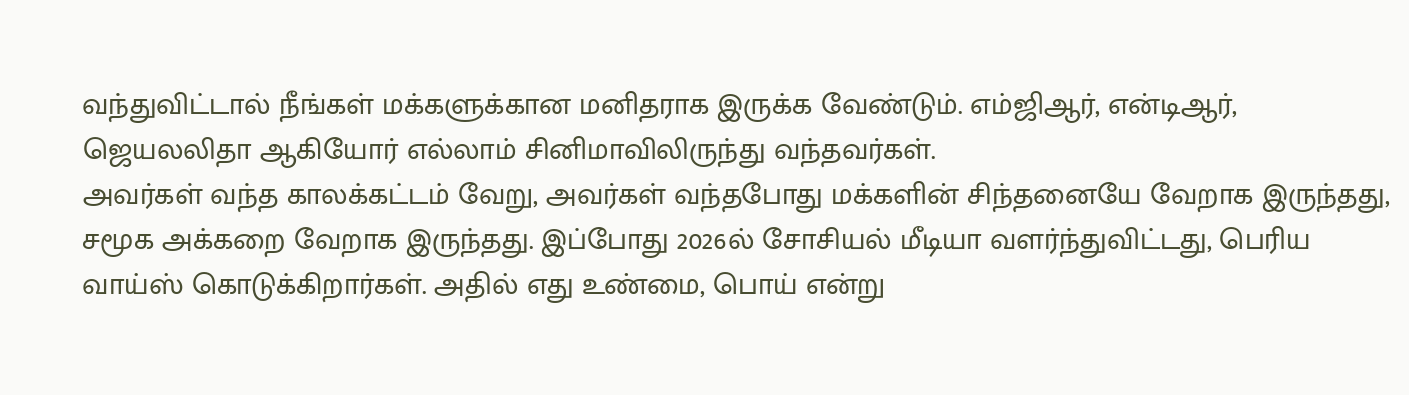வந்துவிட்டால் நீங்கள் மக்களுக்கான மனிதராக இருக்க வேண்டும். எம்ஜிஆர், என்டிஆர், ஜெயலலிதா ஆகியோர் எல்லாம் சினிமாவிலிருந்து வந்தவர்கள்.
அவர்கள் வந்த காலக்கட்டம் வேறு, அவர்கள் வந்தபோது மக்களின் சிந்தனையே வேறாக இருந்தது, சமூக அக்கறை வேறாக இருந்தது. இப்போது 2026ல் சோசியல் மீடியா வளர்ந்துவிட்டது, பெரிய வாய்ஸ் கொடுக்கிறார்கள். அதில் எது உண்மை, பொய் என்று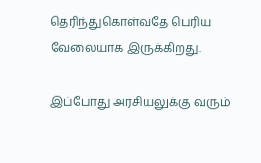தெரிந்துகொள்வதே பெரிய வேலையாக இருக்கிறது.

இப்போது அரசியலுக்கு வரும்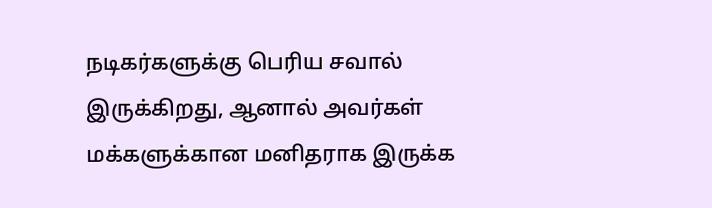நடிகர்களுக்கு பெரிய சவால் இருக்கிறது, ஆனால் அவர்கள் மக்களுக்கான மனிதராக இருக்க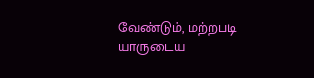வேண்டும், மற்றபடி யாருடைய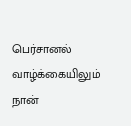பெர்சானல் வாழ்க்கையிலும் நான்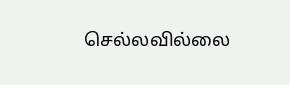செல்லவில்லை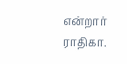என்றார் ராதிகா.